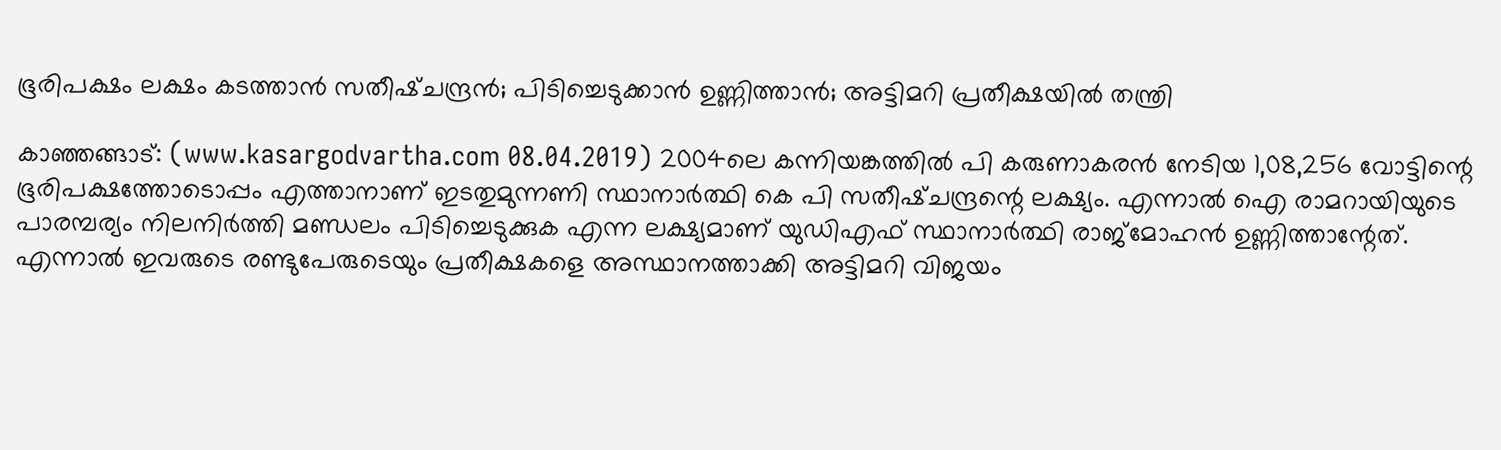ഭൂരിപക്ഷം ലക്ഷം കടത്താന്‍ സതീഷ്ചന്ദ്രന്‍; പിടിച്ചെടുക്കാന്‍ ഉണ്ണിത്താന്‍; അട്ടിമറി പ്രതീക്ഷയില്‍ തന്ത്രി

കാഞ്ഞങ്ങാട്: (www.kasargodvartha.com 08.04.2019) 2004ലെ കന്നിയങ്കത്തില്‍ പി കരുണാകരന്‍ നേടിയ 1,08,256 വോട്ടിന്റെ ഭൂരിപക്ഷത്തോടൊപ്പം എത്താനാണ് ഇടതുമുന്നണി സ്ഥാനാര്‍ത്ഥി കെ പി സതീഷ്ചന്ദ്രന്റെ ലക്ഷ്യം. എന്നാല്‍ ഐ രാമറായിയുടെ പാരമ്പര്യം നിലനിര്‍ത്തി മണ്ഡലം പിടിച്ചെടുക്കുക എന്ന ലക്ഷ്യമാണ് യുഡിഎഫ് സ്ഥാനാര്‍ത്ഥി രാജ്മോഹന്‍ ഉണ്ണിത്താന്റേത്. എന്നാല്‍ ഇവരുടെ രണ്ടുപേരുടെയും പ്രതീക്ഷകളെ അസ്ഥാനത്താക്കി അട്ടിമറി വിജയം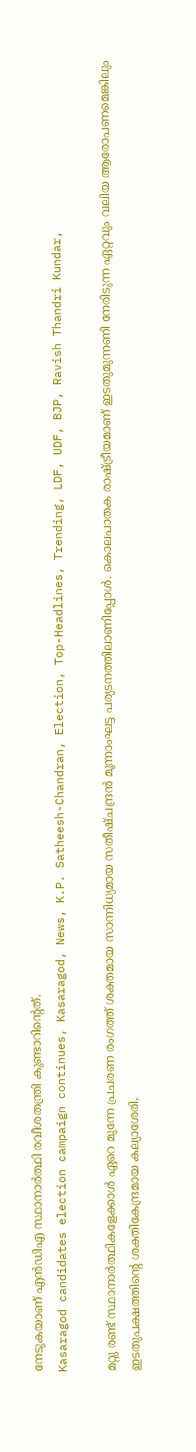നേടുകയാണ് എന്‍ഡിഎ സ്ഥാനാര്‍ത്ഥി രവീശതന്ത്രി കുണ്ടാറിന്റെത്.
Kasaragod candidates election campaign continues, Kasaragod, News, K.P. Satheesh-Chandran, Election, Top-Headlines, Trending, LDF, UDF, BJP, Ravish Thandri Kundar,

മറ്റു രണ്ട് സ്ഥാനാര്‍ത്ഥികളേക്കാള്‍ ഏറെ മുന്നേ പ്രചരണ രംഗത്ത് ശക്തമായ സാന്നിധ്യമായ സതീഷ്ചന്ദ്രന്‍ മൂന്നാംഘട്ട പര്യടനത്തിലാണിപ്പോള്‍. കൊലപാതക രാഷ്ട്രീയമാണ് ഇടതുമുന്നണി നേരിടുന്ന ഏറ്റവും വലിയ ആരോപണമെങ്കിലും ഇടതുപക്ഷത്തിന്റെ ശക്തികേന്ദ്രമായ കല്യാശേരി,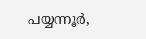പയ്യന്നൂര്‍,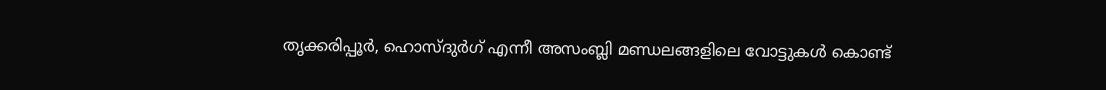തൃക്കരിപ്പൂര്‍, ഹൊസ്ദുര്‍ഗ് എന്നീ അസംബ്ലി മണ്ഡലങ്ങളിലെ വോട്ടുകള്‍ കൊണ്ട്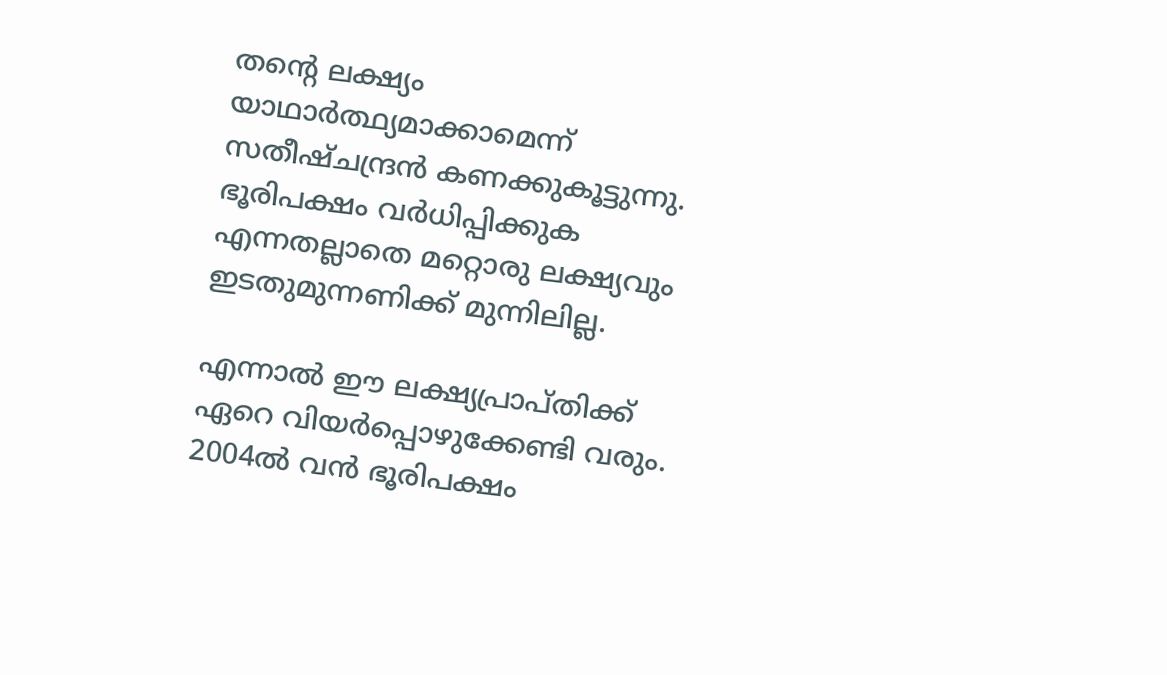തന്റെ ലക്ഷ്യം യാഥാര്‍ത്ഥ്യമാക്കാമെന്ന് സതീഷ്ചന്ദ്രന്‍ കണക്കുകൂട്ടുന്നു. ഭൂരിപക്ഷം വര്‍ധിപ്പിക്കുക എന്നതല്ലാതെ മറ്റൊരു ലക്ഷ്യവും ഇടതുമുന്നണിക്ക് മുന്നിലില്ല.

എന്നാല്‍ ഈ ലക്ഷ്യപ്രാപ്തിക്ക് ഏറെ വിയര്‍പ്പൊഴുക്കേണ്ടി വരും. 2004ല്‍ വന്‍ ഭൂരിപക്ഷം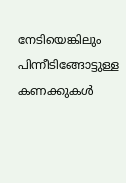നേടിയെങ്കിലും പിന്നീടിങ്ങോട്ടുള്ള കണക്കുകള്‍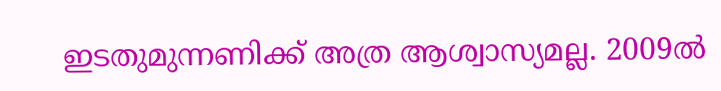ഇടതുമുന്നണിക്ക് അത്ര ആശ്വാസ്യമല്ല. 2009ല്‍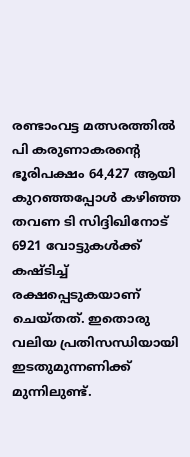രണ്ടാംവട്ട മത്സരത്തില്‍ പി കരുണാകരന്റെ ഭൂരിപക്ഷം 64,427 ആയി കുറഞ്ഞപ്പോള്‍ കഴിഞ്ഞ തവണ ടി സിദ്ദിഖിനോട് 6921 വോട്ടുകള്‍ക്ക് കഷ്ടിച്ച് രക്ഷപ്പെടുകയാണ് ചെയ്തത്. ഇതൊരു വലിയ പ്രതിസന്ധിയായി ഇടതുമുന്നണിക്ക് മുന്നിലുണ്ട്.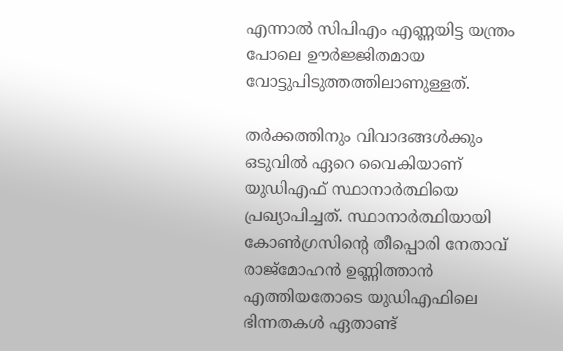എന്നാല്‍ സിപിഎം എണ്ണയിട്ട യന്ത്രം പോലെ ഊര്‍ജ്ജിതമായ വോട്ടുപിടുത്തത്തിലാണുള്ളത്.

തര്‍ക്കത്തിനും വിവാദങ്ങള്‍ക്കും ഒടുവില്‍ ഏറെ വൈകിയാണ് യുഡിഎഫ് സ്ഥാനാര്‍ത്ഥിയെ പ്രഖ്യാപിച്ചത്. സ്ഥാനാര്‍ത്ഥിയായി കോണ്‍ഗ്രസിന്റെ തീപ്പൊരി നേതാവ് രാജ്മോഹന്‍ ഉണ്ണിത്താന്‍ എത്തിയതോടെ യുഡിഎഫിലെ ഭിന്നതകള്‍ ഏതാണ്ട്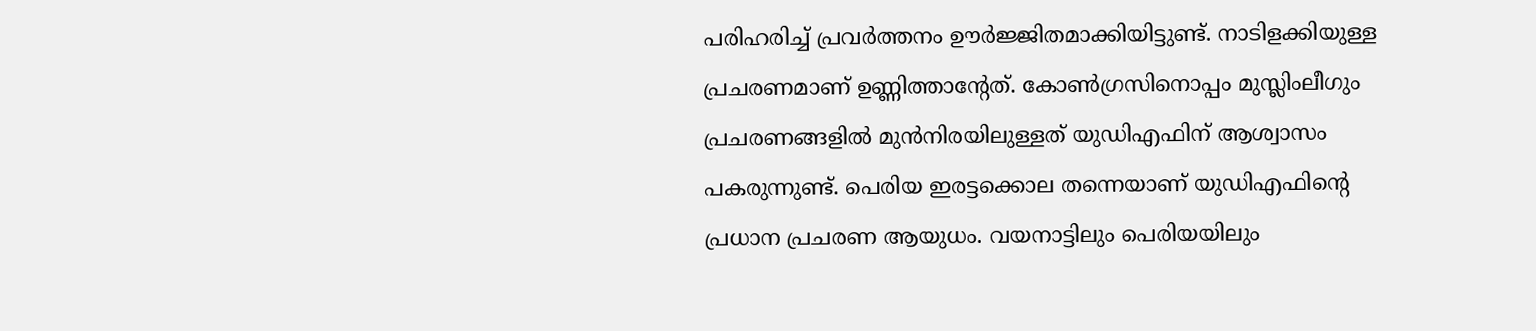പരിഹരിച്ച് പ്രവര്‍ത്തനം ഊര്‍ജ്ജിതമാക്കിയിട്ടുണ്ട്. നാടിളക്കിയുള്ള പ്രചരണമാണ് ഉണ്ണിത്താന്റേത്. കോണ്‍ഗ്രസിനൊപ്പം മുസ്ലിംലീഗും പ്രചരണങ്ങളില്‍ മുന്‍നിരയിലുള്ളത് യുഡിഎഫിന് ആശ്വാസം പകരുന്നുണ്ട്. പെരിയ ഇരട്ടക്കൊല തന്നെയാണ് യുഡിഎഫിന്റെ പ്രധാന പ്രചരണ ആയുധം. വയനാട്ടിലും പെരിയയിലും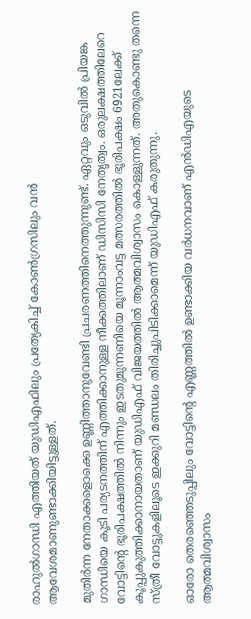രാഹുല്‍ഗാന്ധി എത്തിയത് യുഡിഎഫിലും പ്രത്യേകിച്ച് കോണ്‍ഗ്രസിലും വന്‍ ആവേശമാണുണ്ടാക്കിയിട്ടുള്ളത്.

മുതിര്‍ന്ന നേതാക്കളൊക്കെ ഉണ്ണിത്താനുവേണ്ടി പ്രചരണത്തിനെത്തുന്നുണ്ട്. ഏറ്റവും ഒടുവില്‍ പ്രിയങ്ക ഗാന്ധിയെ കൂടി പര്യടനത്തിന് എത്തിക്കാനുള്ള നീക്കത്തിലാണ് ഡിസിസി നേതൃത്വം. ഒരുലക്ഷത്തിലേറെ വോട്ടിന്റെ ഭൂരിപക്ഷത്തില്‍ നിന്നും ഇടതുമുന്നണിയെ മൂന്നാംവട്ട മത്സരത്തില്‍ ഭൂരിപക്ഷം 6921ലേക്ക് കൂപ്പുകുത്തിക്കാനായതാണ് യുഡിഎഫ് വിജയത്തില്‍ ആത്മവിശ്വാസം കൊള്ളുന്നത്. അതുകൊണ്ടു തന്നെ സ്ത്രീ വോട്ടുകളിലൂടെ ഇക്കുറി മണ്ഡലം തിരിച്ചുപിടിക്കാമെന്ന് യുഡിഎഫ് കരുതുന്നു.

ഓരോ തെരഞ്ഞെടുപ്പിലും വോട്ടിന്റെ എണ്ണത്തില്‍ ഉണ്ടാക്കിയ വര്‍ധനവാണ് എന്‍ഡിഎയുടെ ആത്മവിശ്വാസം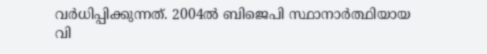വര്‍ധിപ്പിക്കുന്നത്. 2004ല്‍ ബിജെപി സ്ഥാനാര്‍ത്ഥിയായ വി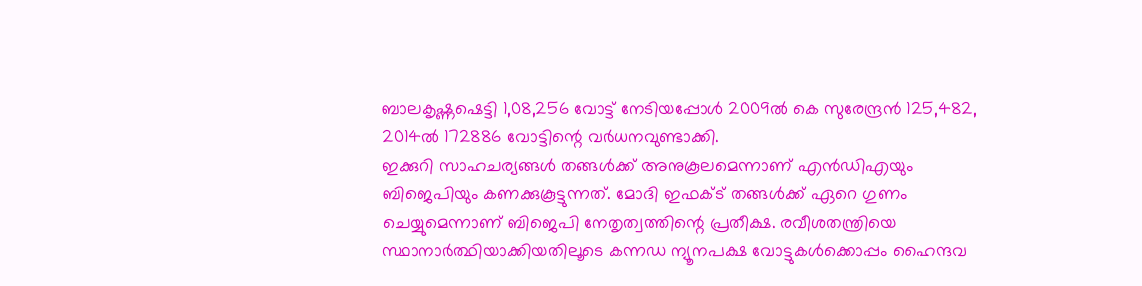ബാലകൃഷ്ണഷെട്ടി 1,08,256 വോട്ട് നേടിയപ്പോള്‍ 2009ല്‍ കെ സുരേന്ദ്രന്‍ 125,482, 2014ല്‍ 172886 വോട്ടിന്റെ വര്‍ധനവുണ്ടാക്കി.
ഇക്കുറി സാഹചര്യങ്ങള്‍ തങ്ങള്‍ക്ക് അനുകൂലമെന്നാണ് എന്‍ഡിഎയും ബിജെപിയും കണക്കുകൂട്ടുന്നത്. മോദി ഇഫക്ട് തങ്ങള്‍ക്ക് ഏറെ ഗുണം ചെയ്യുമെന്നാണ് ബിജെപി നേതൃത്വത്തിന്റെ പ്രതീക്ഷ. രവീശതന്ത്രിയെ സ്ഥാനാര്‍ത്ഥിയാക്കിയതിലൂടെ കന്നഡ ന്യൂനപക്ഷ വോട്ടുകള്‍ക്കൊപ്പം ഹൈന്ദവ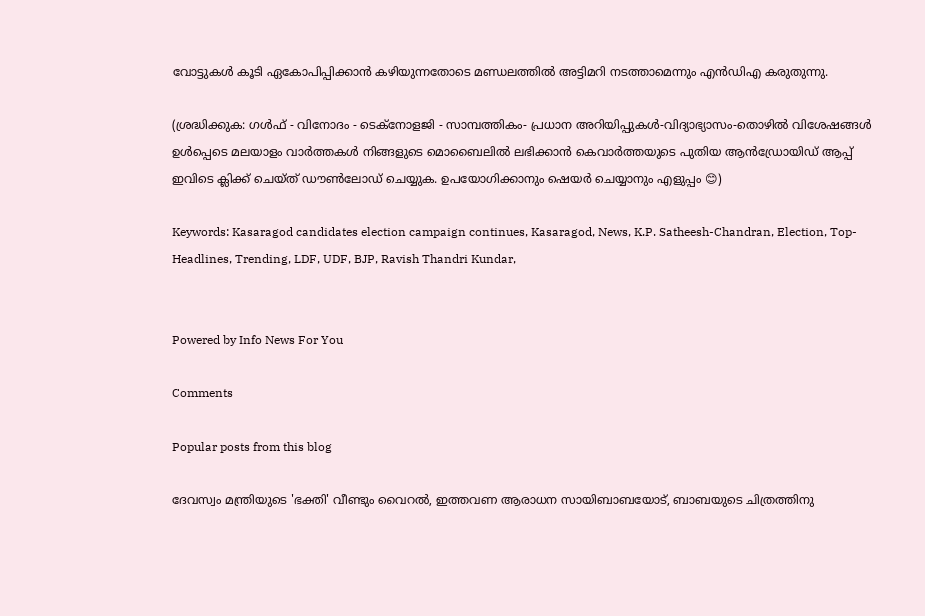വോട്ടുകള്‍ കൂടി ഏകോപിപ്പിക്കാന്‍ കഴിയുന്നതോടെ മണ്ഡലത്തില്‍ അട്ടിമറി നടത്താമെന്നും എന്‍ഡിഎ കരുതുന്നു.

(ശ്രദ്ധിക്കുക: ഗൾഫ് - വിനോദം - ടെക്നോളജി - സാമ്പത്തികം- പ്രധാന അറിയിപ്പുകൾ-വിദ്യാഭ്യാസം-തൊഴിൽ വിശേഷങ്ങൾ ഉൾപ്പെടെ മലയാളം വാർത്തകൾ നിങ്ങളുടെ മൊബൈലിൽ ലഭിക്കാൻ കെവാർത്തയുടെ പുതിയ ആൻഡ്രോയിഡ് ആപ്പ് ഇവിടെ ക്ലിക്ക് ചെയ്ത് ഡൗൺലോഡ് ചെയ്യുക. ഉപയോഗിക്കാനും ഷെയർ ചെയ്യാനും എളുപ്പം 😊)

Keywords: Kasaragod candidates election campaign continues, Kasaragod, News, K.P. Satheesh-Chandran, Election, Top-Headlines, Trending, LDF, UDF, BJP, Ravish Thandri Kundar,


Powered by Info News For You

Comments

Popular posts from this blog

ദേവസ്വം മന്ത്രിയുടെ 'ഭക്തി' വീണ്ടും വൈറല്‍, ഇത്തവണ ആരാധന സായിബാബയോട്, ബാബയുടെ ചിത്രത്തിനു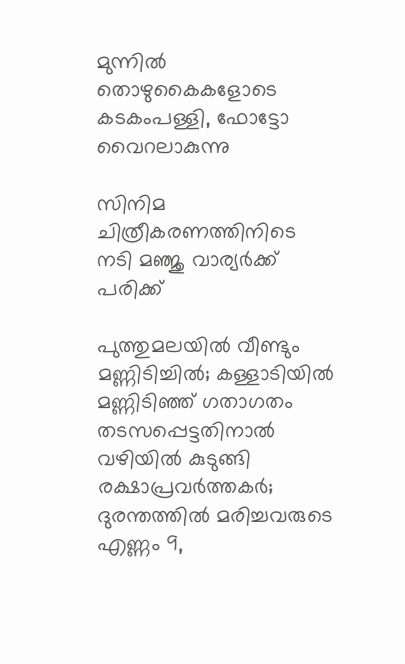മുന്നില്‍ തൊഴുകൈകളോടെ കടകംപള്ളി, ഫോട്ടോ വൈറലാകുന്നു

സിനിമ ചിത്രീകരണത്തിനിടെ നടി മഞ്ജു വാര്യര്‍ക്ക് പരിക്ക്

പുത്തുമലയില്‍ വീണ്ടും മണ്ണിടിച്ചില്‍; കള്ളാടിയില്‍ മണ്ണിടിഞ്ഞ് ഗതാഗതം തടസപ്പെട്ടതിനാല്‍ വഴിയില്‍ കുടുങ്ങി രക്ഷാപ്രവര്‍ത്തകര്‍; ദുരന്തത്തില്‍ മരിച്ചവരുടെ എണ്ണം 9,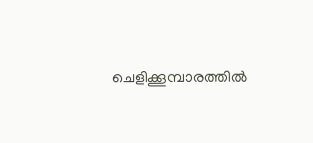ചെളിക്കൂമ്പാരത്തില്‍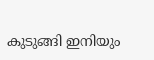കുടുങ്ങി ഇനിയും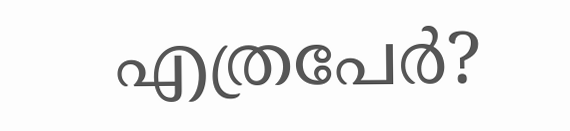എത്രപേര്‍?